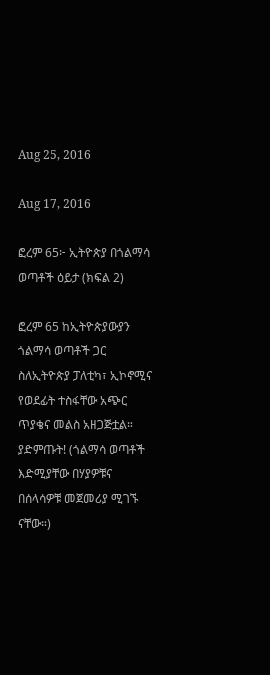Aug 25, 2016

Aug 17, 2016

ፎረም 65፦ ኢትዮጵያ በጎልማሳ ወጣቶች ዕይታ (ክፍል 2)

ፎረም 65 ከኢትዮጵያውያን ጎልማሳ ወጣቶች ጋር ስለኢትዮጵያ ፓለቲካ፣ ኢኮኖሚና የወደፊት ተስፋቸው አጭር ጥያቄና መልስ አዘጋጅቷል። ያድምጡት! (ጎልማሳ ወጣቶች እድሚያቸው በሃያዎቹና በሰላሳዎቹ መጀመሪያ ሚገኙ ናቸው።)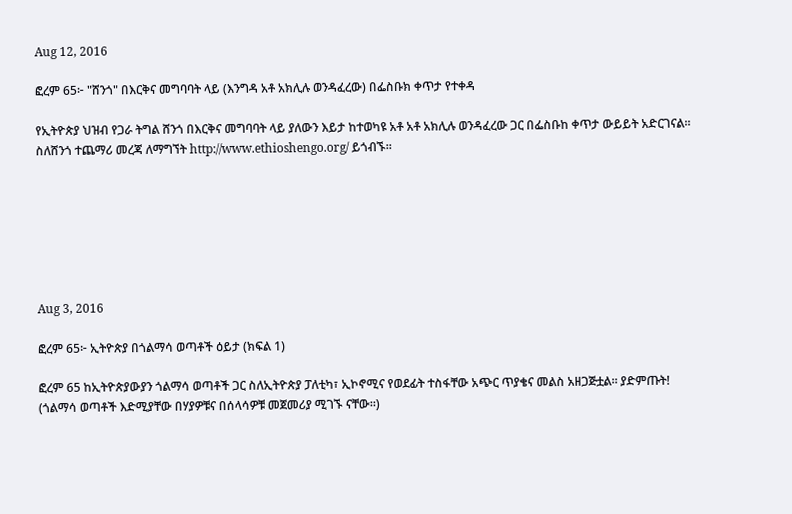Aug 12, 2016

ፎረም 65፦ "ሸንጎ" በእርቅና መግባባት ላይ (እንግዳ አቶ አክሊሉ ወንዳፈረው) በፌስቡክ ቀጥታ የተቀዳ

የኢትዮጵያ ህዝብ የጋራ ትግል ሸንጎ በእርቅና መግባባት ላይ ያለውን እይታ ከተወካዩ አቶ አቶ አክሊሉ ወንዳፈረው ጋር በፌስቡከ ቀጥታ ውይይት አድርገናል። ስለሸንጎ ተጨማሪ መረጃ ለማግኘት http://www.ethioshengo.org/ ይጎብኙ።







Aug 3, 2016

ፎረም 65፦ ኢትዮጵያ በጎልማሳ ወጣቶች ዕይታ (ክፍል 1)

ፎረም 65 ከኢትዮጵያውያን ጎልማሳ ወጣቶች ጋር ስለኢትዮጵያ ፓለቲካ፣ ኢኮኖሚና የወደፊት ተስፋቸው አጭር ጥያቄና መልስ አዘጋጅቷል። ያድምጡት! (ጎልማሳ ወጣቶች እድሚያቸው በሃያዎቹና በሰላሳዎቹ መጀመሪያ ሚገኙ ናቸው።)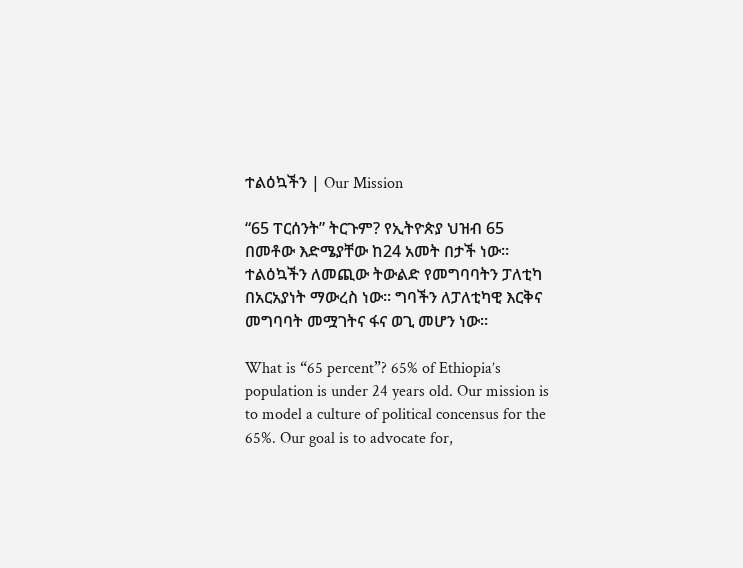ተልዕኳችን | Our Mission

“65 ፐርሰንት” ትርጉም? የኢትዮጵያ ህዝብ 65 በመቶው እድሜያቸው ከ24 አመት በታች ነው። ተልዕኳችን ለመጪው ትውልድ የመግባባትን ፓለቲካ በአርአያነት ማውረስ ነው። ግባችን ለፓለቲካዊ እርቅና መግባባት መሟገትና ፋና ወጊ መሆን ነው።

What is “65 percent”? 65% of Ethiopia’s population is under 24 years old. Our mission is to model a culture of political concensus for the 65%. Our goal is to advocate for,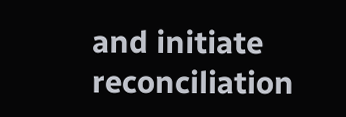and initiate reconciliation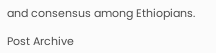and consensus among Ethiopians.

Post Archive